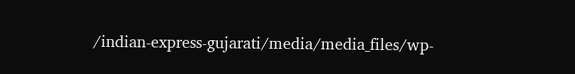/indian-express-gujarati/media/media_files/wp-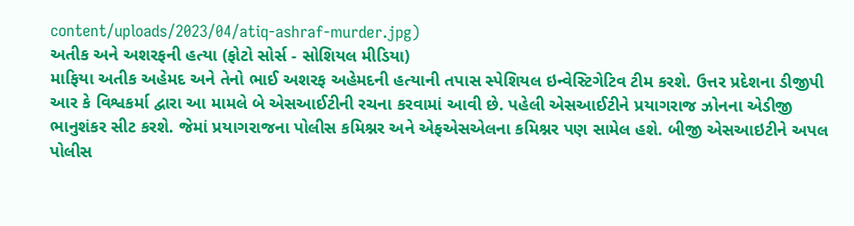content/uploads/2023/04/atiq-ashraf-murder.jpg)
અતીક અને અશરફની હત્યા (ફોટો સોર્સ - સોશિયલ મીડિયા)
માફિયા અતીક અહેમદ અને તેનો ભાઈ અશરફ અહેમદની હત્યાની તપાસ સ્પેશિયલ ઇન્વેસ્ટિગેટિવ ટીમ કરશે. ઉત્તર પ્રદેશના ડીજીપી આર કે વિશ્વકર્મા દ્વારા આ મામલે બે એસઆઈટીની રચના કરવામાં આવી છે. પહેલી એસઆઈટીને પ્રયાગરાજ ઝોનના એડીજી ભાનુશંકર સીટ કરશે. જેમાં પ્રયાગરાજના પોલીસ કમિશ્નર અને એફએસએલના કમિશ્નર પણ સામેલ હશે. બીજી એસઆઇટીને અપલ પોલીસ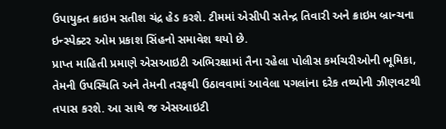ઉપાયુક્ત ક્રાઇમ સતીશ ચંદ્ર હેડ કરશે. ટીમમાં એસીપી સતેન્દ્ર તિવારી અને ક્રાઇમ બ્રાન્ચના ઇન્સ્પેક્ટર ઓમ પ્રકાશ સિંહનો સમાવેશ થયો છે.
પ્રાપ્ત માહિતી પ્રમાણે એસઆઇટી અભિરક્ષામાં તૈના રહેલા પોલીસ કર્માચરીઓની ભૂમિકા, તેમની ઉપસ્થિતિ અને તેમની તરફથી ઉઠાવવામાં આવેલા પગલાંના દરેક તથ્યોની ઝીણવટથી તપાસ કરશે. આ સાથે જ એસઆઇટી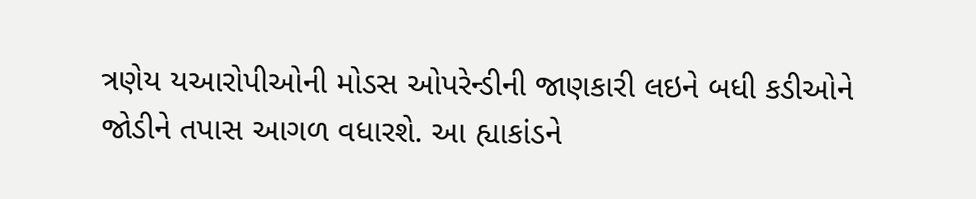ત્રણેય યઆરોપીઓની મોડસ ઓપરેન્ડીની જાણકારી લઇને બધી કડીઓને જોડીને તપાસ આગળ વધારશે. આ હ્યાકાંડને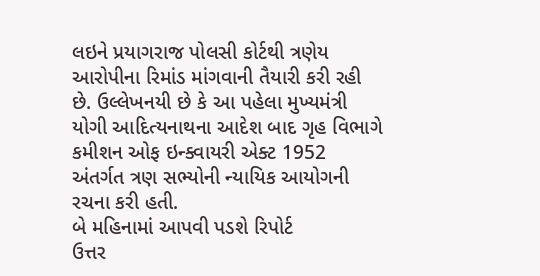લઇને પ્રયાગરાજ પોલસી કોર્ટથી ત્રણેય આરોપીના રિમાંડ માંગવાની તૈયારી કરી રહી છે. ઉલ્લેખનયી છે કે આ પહેલા મુખ્યમંત્રી યોગી આદિત્યનાથના આદેશ બાદ ગૃહ વિભાગે કમીશન ઓફ ઇન્ક્વાયરી એક્ટ 1952 અંતર્ગત ત્રણ સભ્યોની ન્યાયિક આયોગની રચના કરી હતી.
બે મહિનામાં આપવી પડશે રિપોર્ટ
ઉત્તર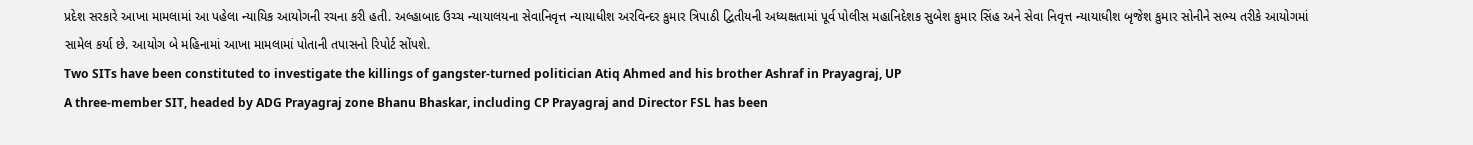પ્રદેશ સરકારે આખા મામલામાં આ પહેલા ન્યાયિક આયોગની રચના કરી હતી. અલ્હાબાદ ઉચ્ચ ન્યાયાલયના સેવાનિવૃત્ત ન્યાયાધીશ અરવિન્દર કુમાર ત્રિપાઠી દ્વિતીયની અધ્યક્ષતામાં પૂર્વ પોલીસ મહાનિદેશક સુબેશ કુમાર સિંહ અને સેવા નિવૃત્ત ન્યાયાધીશ બૃજેશ કુમાર સોનીને સભ્ય તરીકે આયોગમાં સામેલ કર્યા છે. આયોગ બે મહિનામાં આખા મામલામાં પોતાની તપાસનો રિપોર્ટ સોંપશે.
Two SITs have been constituted to investigate the killings of gangster-turned politician Atiq Ahmed and his brother Ashraf in Prayagraj, UP
A three-member SIT, headed by ADG Prayagraj zone Bhanu Bhaskar, including CP Prayagraj and Director FSL has been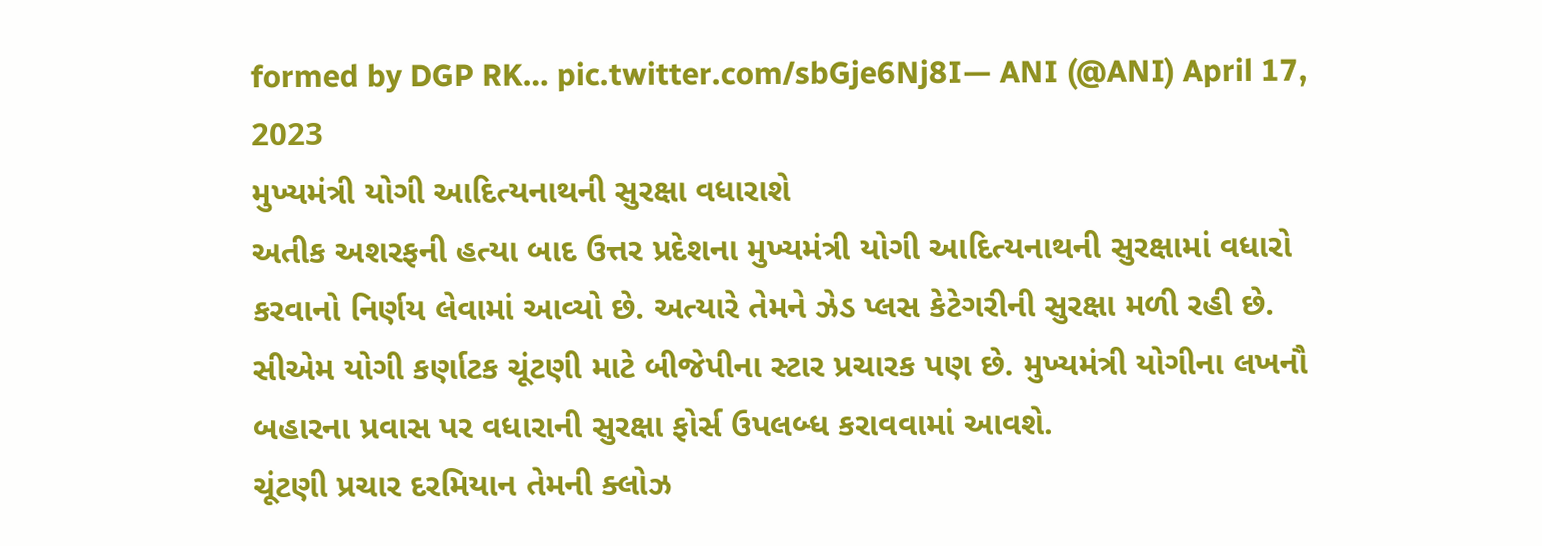formed by DGP RK… pic.twitter.com/sbGje6Nj8I— ANI (@ANI) April 17, 2023
મુખ્યમંત્રી યોગી આદિત્યનાથની સુરક્ષા વધારાશે
અતીક અશરફની હત્યા બાદ ઉત્તર પ્રદેશના મુખ્યમંત્રી યોગી આદિત્યનાથની સુરક્ષામાં વધારો કરવાનો નિર્ણય લેવામાં આવ્યો છે. અત્યારે તેમને ઝેડ પ્લસ કેટેગરીની સુરક્ષા મળી રહી છે. સીએમ યોગી કર્ણાટક ચૂંટણી માટે બીજેપીના સ્ટાર પ્રચારક પણ છે. મુખ્યમંત્રી યોગીના લખનૌ બહારના પ્રવાસ પર વધારાની સુરક્ષા ફોર્સ ઉપલબ્ધ કરાવવામાં આવશે.
ચૂંટણી પ્રચાર દરમિયાન તેમની ક્લોઝ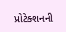પ્રોટેક્શનની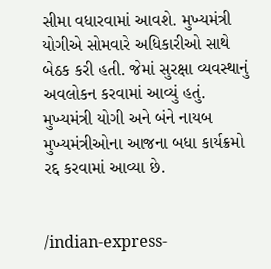સીમા વધારવામાં આવશે. મુખ્યમંત્રી યોગીએ સોમવારે અધિકારીઓ સાથે બેઠક કરી હતી. જેમાં સુરક્ષા વ્યવસ્થાનું અવલોકન કરવામાં આવ્યું હતું. મુખ્યમંત્રી યોગી અને બંને નાયબ મુખ્યમંત્રીઓના આજના બધા કાર્યક્રમો રદ્દ કરવામાં આવ્યા છે.


/indian-express-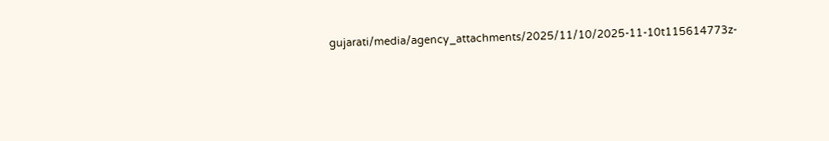gujarati/media/agency_attachments/2025/11/10/2025-11-10t115614773z-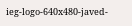ieg-logo-640x480-javed-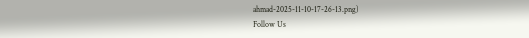ahmad-2025-11-10-17-26-13.png)
Follow Us